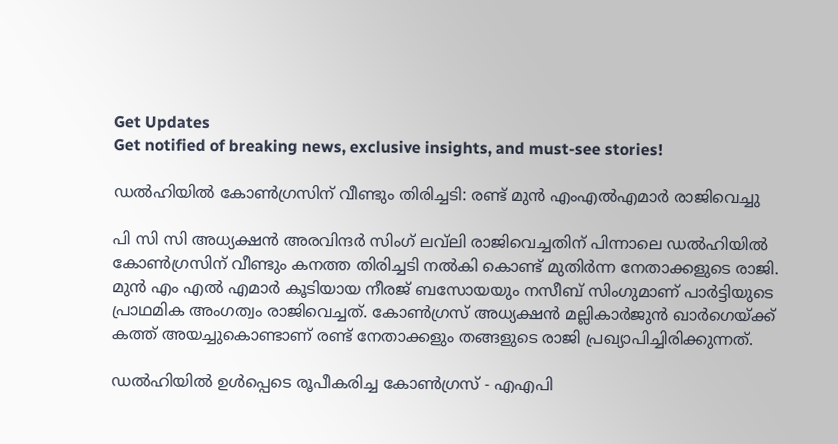Get Updates
Get notified of breaking news, exclusive insights, and must-see stories!

ഡല്‍ഹിയില്‍ കോണ്‍ഗ്രസിന് വീണ്ടും തിരിച്ചടി: രണ്ട് മുന്‍ എംഎല്‍എമാർ രാജിവെച്ചു

പി സി സി അധ്യക്ഷന്‍ അരവിന്ദർ സിംഗ് ലവ്‌ലി രാജിവെച്ചതിന് പിന്നാലെ ഡല്‍ഹിയില്‍ കോണ്‍ഗ്രസിന് വീണ്ടും കനത്ത തിരിച്ചടി നല്‍കി കൊണ്ട് മുതിർന്ന നേതാക്കളുടെ രാജി. മുന്‍ എം എല്‍ എമാർ കൂടിയായ നീരജ് ബസോയയും നസീബ് സിംഗുമാണ് പാർട്ടിയുടെ പ്രാഥമിക അംഗത്വം രാജിവെച്ചത്. കോൺഗ്രസ് അധ്യക്ഷൻ മല്ലികാർജുൻ ഖാർഗെയ്ക്ക് കത്ത് അയച്ചുകൊണ്ടാണ് രണ്ട് നേതാക്കളും തങ്ങളുടെ രാജി പ്രഖ്യാപിച്ചിരിക്കുന്നത്.

ഡല്‍ഹിയില്‍ ഉള്‍പ്പെടെ രൂപീകരിച്ച കോണ്‍ഗ്രസ് - എഎപി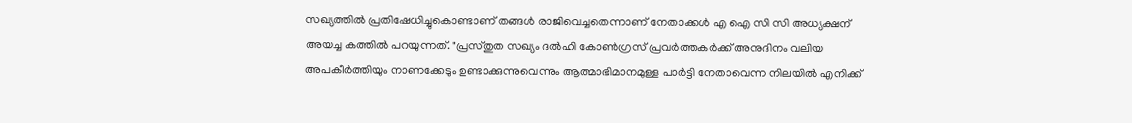സഖ്യത്തില്‍ പ്രതിഷേധിച്ചുകൊണ്ടാണ് തങ്ങള്‍ രാജിവെച്ചതെന്നാണ് നേതാക്കള്‍ എ ഐ സി സി അധ്യക്ഷന് അയച്ച കത്തില്‍ പറയുന്നത്. "പ്രസ്തുത സഖ്യം ദൽഹി കോൺഗ്രസ് പ്രവർത്തകർക്ക് അനുദിനം വലിയ അപകീർത്തിയും നാണക്കേടും ഉണ്ടാക്കുന്നുവെന്നും ആത്മാഭിമാനമുള്ള പാർട്ടി നേതാവെന്ന നിലയിൽ എനിക്ക്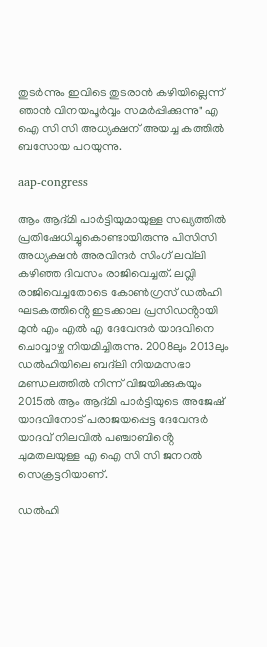തുടർന്നും ഇവിടെ തുടരാന്‍ കഴിയില്ലെന്ന് ഞാൻ വിനയപൂർവ്വം സമർപ്പിക്കുന്നു" എ ഐ സി സി അധ്യക്ഷന് അയച്ച കത്തില്‍ ബസോയ പറയുന്നു.

aap-congress

ആം ആദ്മി പാർട്ടിയുമായുള്ള സഖ്യത്തില്‍ പ്രതിഷേധിച്ചുകൊണ്ടായിരുന്നു പിസിസി അധ്യക്ഷന്‍ അരവിന്ദർ സിംഗ് ലവ്‌ലി കഴിഞ്ഞ ദിവസം രാജിവെച്ചത്. ലവ്ലി രാജിവെച്ചതോടെ കോൺഗ്രസ് ഡൽഹി ഘടകത്തിൻ്റെ ഇടക്കാല പ്രസിഡൻ്റായി മുൻ എം എൽ എ ദേവേന്ദർ യാദവിനെ ചൊവ്വാഴ്ച നിയമിച്ചിരുന്നു. 2008ലും 2013ലും ഡൽഹിയിലെ ബദ്‌ലി നിയമസഭാ മണ്ഡലത്തിൽ നിന്ന് വിജയിക്കുകയും 2015ൽ ആം ആദ്മി പാർട്ടിയുടെ അജേഷ് യാദവിനോട് പരാജയപ്പെട്ട ദേവേന്ദർ യാദവ് നിലവിൽ പഞ്ചാബിൻ്റെ ചുമതലയുള്ള എ ഐ സി സി ജനറല്‍ സെക്രട്ടറിയാണ്.

ഡൽഹി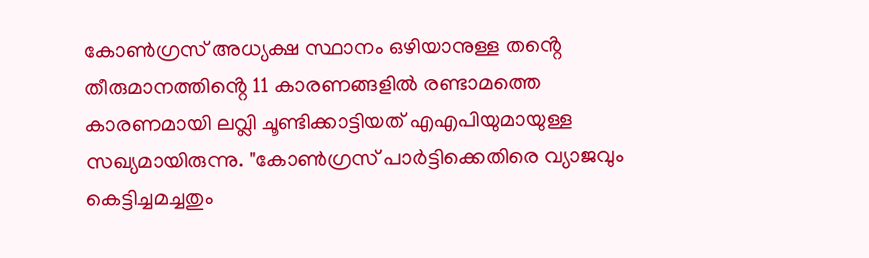കോൺഗ്രസ് അധ്യക്ഷ സ്ഥാനം ഒഴിയാനുള്ള തൻ്റെ തീരുമാനത്തിൻ്റെ 11 കാരണങ്ങളിൽ രണ്ടാമത്തെ കാരണമായി ലവ്ലി ചൂണ്ടിക്കാട്ടിയത് എഎപിയുമായുള്ള സഖ്യമായിരുന്നു. "കോൺഗ്രസ് പാർട്ടിക്കെതിരെ വ്യാജവും കെട്ടിച്ചമച്ചതും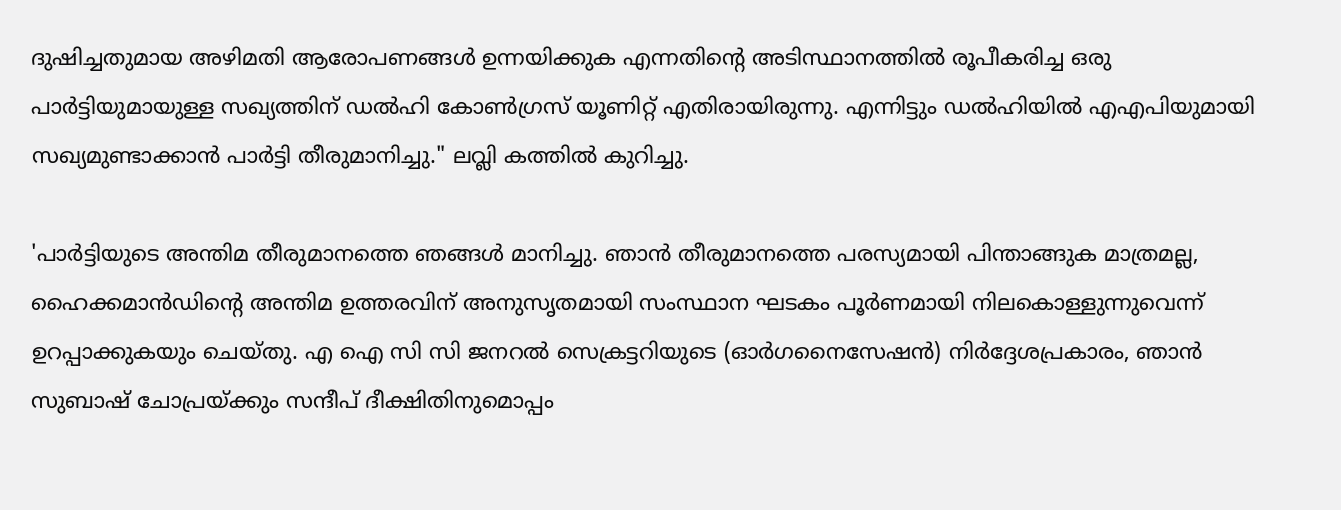ദുഷിച്ചതുമായ അഴിമതി ആരോപണങ്ങൾ ഉന്നയിക്കുക എന്നതിൻ്റെ അടിസ്ഥാനത്തിൽ രൂപീകരിച്ച ഒരു പാർട്ടിയുമായുള്ള സഖ്യത്തിന് ഡൽഹി കോൺഗ്രസ് യൂണിറ്റ് എതിരായിരുന്നു. എന്നിട്ടും ഡൽഹിയിൽ എഎപിയുമായി സഖ്യമുണ്ടാക്കാൻ പാർട്ടി തീരുമാനിച്ചു." ലവ്ലി കത്തില്‍ കുറിച്ചു.

'പാർട്ടിയുടെ അന്തിമ തീരുമാനത്തെ ഞങ്ങൾ മാനിച്ചു. ഞാൻ തീരുമാനത്തെ പരസ്യമായി പിന്താങ്ങുക മാത്രമല്ല, ഹൈക്കമാൻഡിൻ്റെ അന്തിമ ഉത്തരവിന് അനുസൃതമായി സംസ്ഥാന ഘടകം പൂർണമായി നിലകൊള്ളുന്നുവെന്ന് ഉറപ്പാക്കുകയും ചെയ്തു. എ ഐ സി സി ജനറൽ സെക്രട്ടറിയുടെ (ഓർഗനൈസേഷൻ) നിർദ്ദേശപ്രകാരം, ഞാൻ സുബാഷ് ചോപ്രയ്ക്കും സന്ദീപ് ദീക്ഷിതിനുമൊപ്പം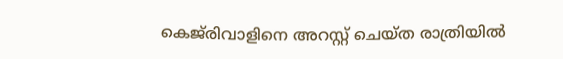കെജ്‌രിവാളിനെ അറസ്റ്റ് ചെയ്ത രാത്രിയിൽ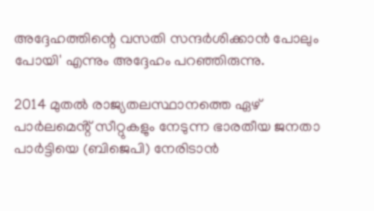അദ്ദേഹത്തിന്റെ വസതി സന്ദർശിക്കാൻ പോലും പോയി' എന്നും അദ്ദേഹം പറഞ്ഞിരുന്നു.

2014 മുതൽ രാജ്യതലസ്ഥാനത്തെ ഏഴ് പാർലമെൻ്റ് സീറ്റുകളും നേടുന്ന ഭാരതീയ ജനതാ പാർട്ടിയെ (ബിജെപി) നേരിടാൻ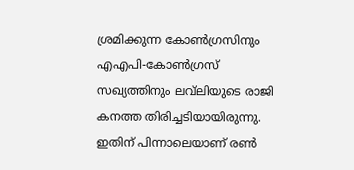ശ്രമിക്കുന്ന കോൺഗ്രസിനും എഎപി-കോൺഗ്രസ് സഖ്യത്തിനും ലവ്‌ലിയുടെ രാജി കനത്ത തിരിച്ചടിയായിരുന്നു. ഇതിന് പിന്നാലെയാണ് രണ്‍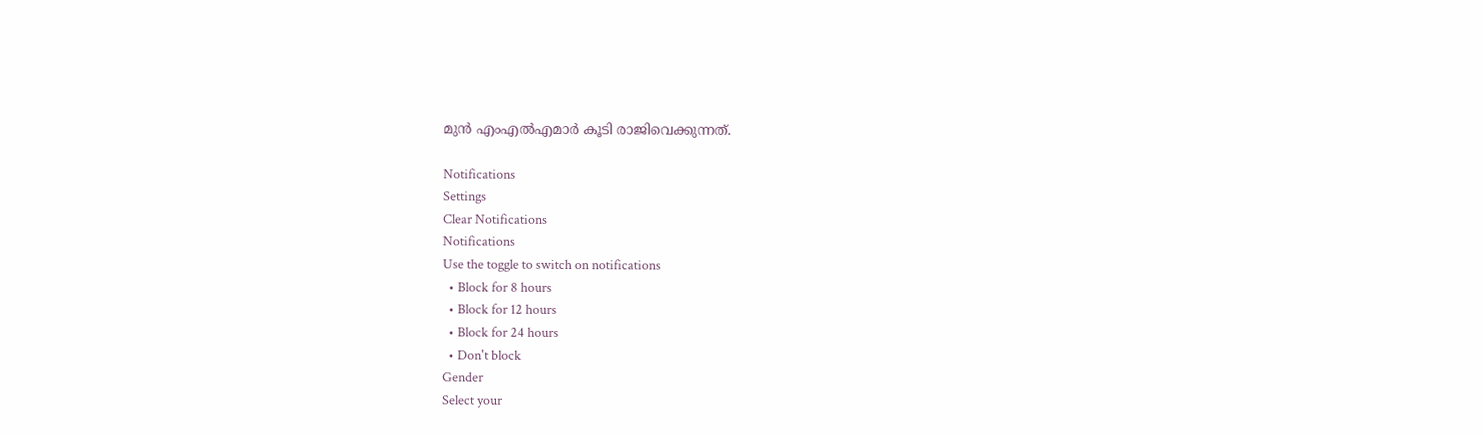മുന്‍ എംഎല്‍എമാർ കൂടി രാജിവെക്കുന്നത്.

Notifications
Settings
Clear Notifications
Notifications
Use the toggle to switch on notifications
  • Block for 8 hours
  • Block for 12 hours
  • Block for 24 hours
  • Don't block
Gender
Select your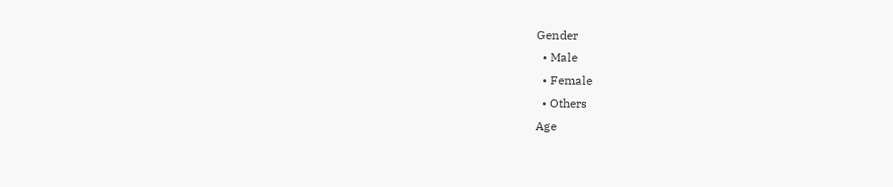Gender
  • Male
  • Female
  • Others
Age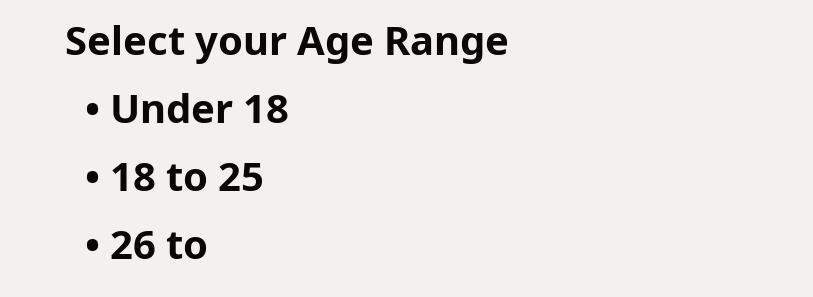Select your Age Range
  • Under 18
  • 18 to 25
  • 26 to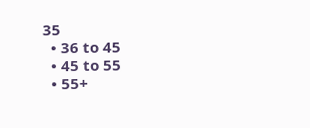35
  • 36 to 45
  • 45 to 55
  • 55+